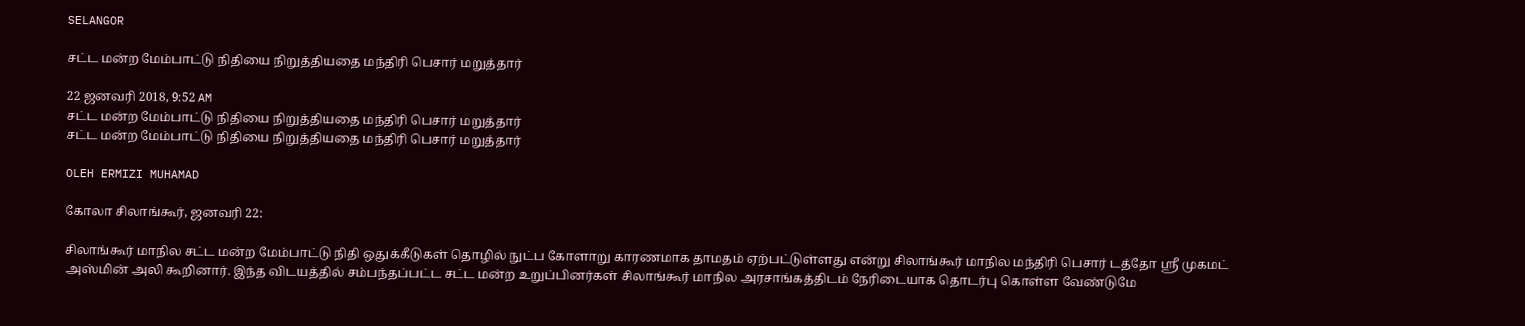SELANGOR

சட்ட மன்ற மேம்பாட்டு நிதியை நிறுத்தியதை மந்திரி பெசார் மறுத்தார்

22 ஜனவரி 2018, 9:52 AM
சட்ட மன்ற மேம்பாட்டு நிதியை நிறுத்தியதை மந்திரி பெசார் மறுத்தார்
சட்ட மன்ற மேம்பாட்டு நிதியை நிறுத்தியதை மந்திரி பெசார் மறுத்தார்

OLEH ERMIZI MUHAMAD

கோலா சிலாங்கூர், ஜனவரி 22:

சிலாங்கூர் மாநில சட்ட மன்ற மேம்பாட்டு நிதி ஒதுக்கீடுகள் தொழில் நுட்ப கோளாறு காரணமாக தாமதம் ஏற்பட்டுள்ளது என்று சிலாங்கூர் மாநில மந்திரி பெசார் டத்தோ ஸ்ரீ முகமட் அஸ்மின் அலி கூறினார். இந்த விடயத்தில் சம்பந்தப்பட்ட சட்ட மன்ற உறுப்பினர்கள் சிலாங்கூர் மாநில அரசாங்கத்திடம் நேரிடையாக தொடர்பு கொள்ள வேண்டுமே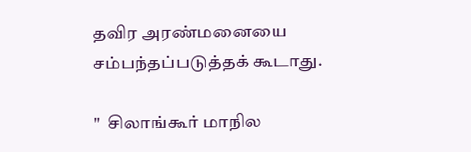தவிர அரண்மனையை சம்பந்தப்படுத்தக் கூடாது.

"  சிலாங்கூர் மாநில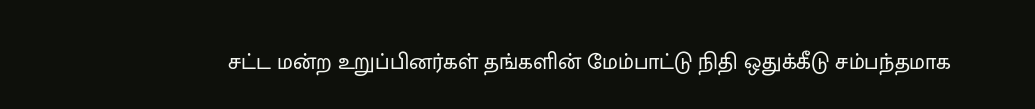சட்ட மன்ற உறுப்பினர்கள் தங்களின் மேம்பாட்டு நிதி ஒதுக்கீடு சம்பந்தமாக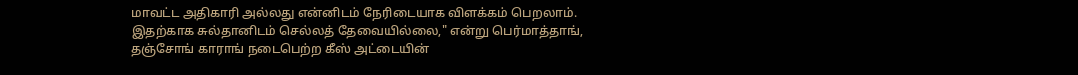மாவட்ட அதிகாரி அல்லது என்னிடம் நேரிடையாக விளக்கம் பெறலாம். இதற்காக சுல்தானிடம் செல்லத் தேவையில்லை," என்று பெர்மாத்தாங், தஞ்சோங் காராங் நடைபெற்ற கீஸ் அட்டையின்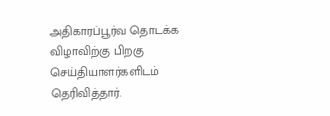அதிகாரப்பூர்வ தொடக்க விழாவிற்கு பிறகு செய்தியாளர்களிடம் தெரிவித்தார்.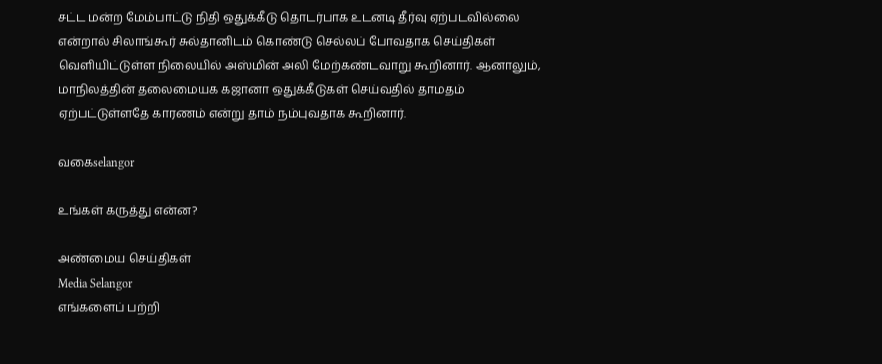சட்ட மன்ற மேம்பாட்டு நிதி ஒதுக்கீடு தொடர்பாக உடனடி தீர்வு ஏற்படவில்லை என்றால் சிலாங்கூர் சுல்தானிடம் கொண்டு செல்லப் போவதாக செய்திகள் வெளியிட்டுள்ள நிலையில் அஸ்மின் அலி மேற்கண்டவாறு கூறினார். ஆனாலும், மாநிலத்தின் தலைமையக கஜானா ஒதுக்கீடுகள் செய்வதில் தாமதம் ஏற்பட்டுள்ளதே காரணம் என்று தாம் நம்புவதாக கூறினார்.

வகைselangor

உங்கள் கருத்து என்ன?

அண்மைய செய்திகள்
Media Selangor
எங்களைப் பற்றி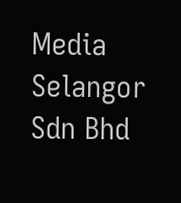Media Selangor Sdn Bhd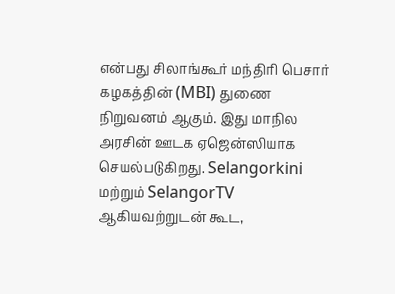என்பது சிலாங்கூர் மந்திரி பெசார் கழகத்தின் (MBI) துணை நிறுவனம் ஆகும். இது மாநில அரசின் ஊடக ஏஜென்ஸியாக செயல்படுகிறது. Selangorkini மற்றும் SelangorTV ஆகியவற்றுடன் கூட,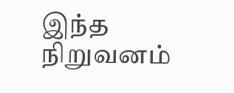இந்த நிறுவனம்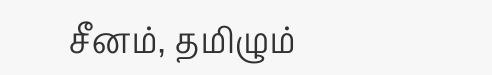சீனம், தமிழும்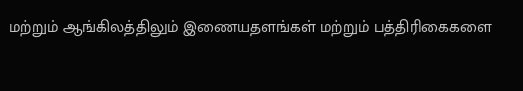மற்றும் ஆங்கிலத்திலும் இணையதளங்கள் மற்றும் பத்திரிகைகளை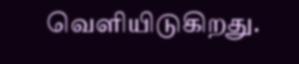வெளியிடுகிறது.